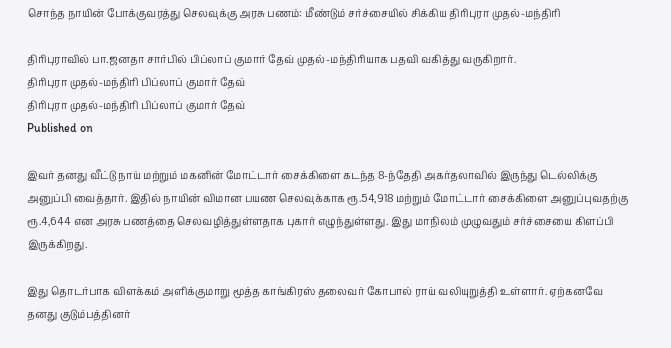சொந்த நாயின் போக்குவரத்து செலவுக்கு அரசு பணம்: மீண்டும் சர்ச்சையில் சிக்கிய திரிபுரா முதல்-மந்திரி

திரிபுராவில் பா.ஜனதா சார்பில் பிப்லாப் குமார் தேவ் முதல்-மந்திரியாக பதவி வகித்து வருகிறார்.
திரிபுரா முதல்-மந்திரி பிப்லாப் குமார் தேவ்
திரிபுரா முதல்-மந்திரி பிப்லாப் குமார் தேவ்
Published on

இவர் தனது வீட்டு நாய் மற்றும் மகனின் மோட்டார் சைக்கிளை கடந்த 8-ந்தேதி அகர்தலாவில் இருந்து டெல்லிக்கு அனுப்பி வைத்தார். இதில் நாயின் விமான பயண செலவுக்காக ரூ.54,918 மற்றும் மோட்டார் சைக்கிளை அனுப்புவதற்கு ரூ.4,644 என அரசு பணத்தை செலவழித்துள்ளதாக புகார் எழுந்துள்ளது. இது மாநிலம் முழுவதும் சர்ச்சையை கிளப்பி இருக்கிறது.

இது தொடர்பாக விளக்கம் அளிக்குமாறு மூத்த காங்கிரஸ் தலைவர் கோபால் ராய் வலியுறுத்தி உள்ளார். ஏற்கனவே தனது குடும்பத்தினர்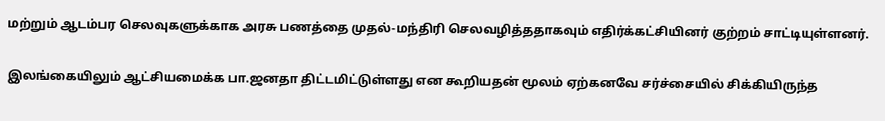மற்றும் ஆடம்பர செலவுகளுக்காக அரசு பணத்தை முதல்-மந்திரி செலவழித்ததாகவும் எதிர்க்கட்சியினர் குற்றம் சாட்டியுள்ளனர்.

இலங்கையிலும் ஆட்சியமைக்க பா.ஜனதா திட்டமிட்டுள்ளது என கூறியதன் மூலம் ஏற்கனவே சர்ச்சையில் சிக்கியிருந்த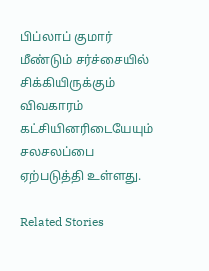பிப்லாப் குமார் மீண்டும் சர்ச்சையில் சிக்கியிருக்கும் விவகாரம் கட்சியினரிடையேயும் சலசலப்பை ஏற்படுத்தி உள்ளது.

Related Stories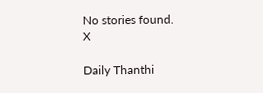No stories found.
X

Daily Thanthi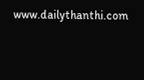www.dailythanthi.com